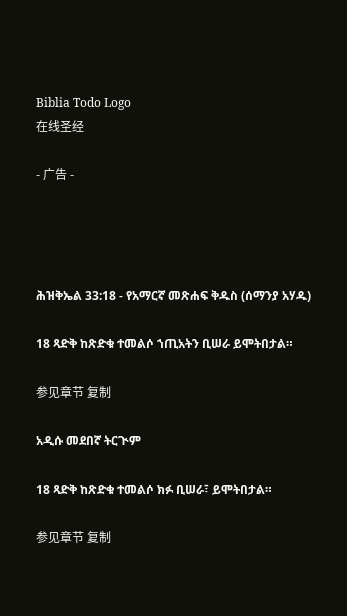Biblia Todo Logo
在线圣经

- 广告 -




ሕዝቅኤል 33:18 - የአማርኛ መጽሐፍ ቅዱስ (ሰማንያ አሃዱ)

18 ጻድቅ ከጽድቁ ተመልሶ ኀጢአትን ቢሠራ ይሞትበታል።

参见章节 复制

አዲሱ መደበኛ ትርጒም

18 ጻድቅ ከጽድቁ ተመልሶ ክፉ ቢሠራ፣ ይሞትበታል።

参见章节 复制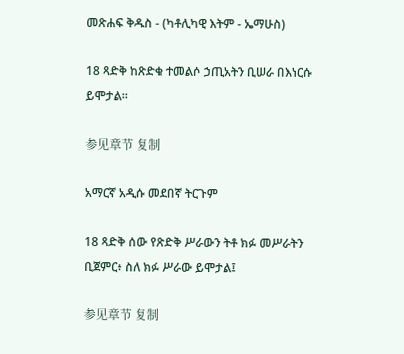መጽሐፍ ቅዱስ - (ካቶሊካዊ እትም - ኤማሁስ)

18 ጻድቅ ከጽድቁ ተመልሶ ኃጢአትን ቢሠራ በእነርሱ ይሞታል።

参见章节 复制

አማርኛ አዲሱ መደበኛ ትርጉም

18 ጻድቅ ሰው የጽድቅ ሥራውን ትቶ ክፉ መሥራትን ቢጀምር፥ ስለ ክፉ ሥራው ይሞታል፤

参见章节 复制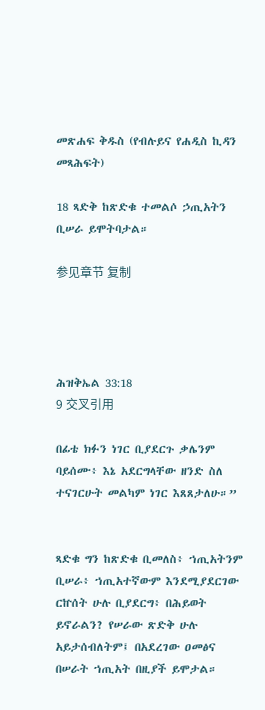መጽሐፍ ቅዱስ (የብሉይና የሐዲስ ኪዳን መጻሕፍት)

18 ጻድቅ ከጽድቁ ተመልሶ ኃጢአትን ቢሠራ ይሞትባታል።

参见章节 复制




ሕዝቅኤል 33:18
9 交叉引用

በፊቴ ክፉን ነገር ቢያደርጉ ቃሌንም ባይሰሙ፥ እኔ አደርግላቸው ዘንድ ስለ ተናገርሁት መልካም ነገር እጸጸታለሁ።”


ጻድቁ ግን ከጽድቁ ቢመለስ፥ ኀጢአትንም ቢሠራ፥ ኀጢአተኛውም እንደሚያደርገው ርኵሰት ሁሉ ቢያደርግ፥ በሕይወት ይኖራልን? የሠራው ጽድቅ ሁሉ አይታሰብለትም፤ በአደረገው ዐመፅና በሠራት ኀጢአት በዚያች ይሞታል።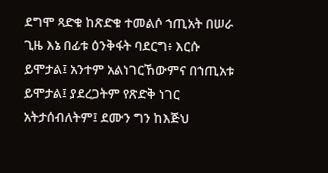ደግሞ ጻድቁ ከጽድቁ ተመልሶ ኀጢአት በሠራ ጊዜ እኔ በፊቱ ዕንቅፋት ባደርግ፥ እርሱ ይሞታል፤ አንተም አልነገርኸውምና በኀጢአቱ ይሞታል፤ ያደረጋትም የጽድቅ ነገር አትታሰብለትም፤ ደሙን ግን ከእጅህ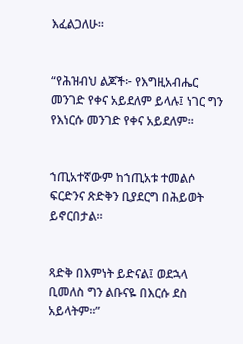እፈልጋለሁ።


“የሕዝብህ ልጆች፦ የእግዚአብሔር መንገድ የቀና አይደለም ይላሉ፤ ነገር ግን የእነርሱ መንገድ የቀና አይደለም።


ኀጢአተኛውም ከኀጢአቱ ተመልሶ ፍርድንና ጽድቅን ቢያደርግ በሕይወት ይኖርበታል።


ጻድቅ በእምነት ይድናል፤ ወደኋላ ቢመለስ ግን ልቡናዬ በእርሱ ደስ አይላትም።”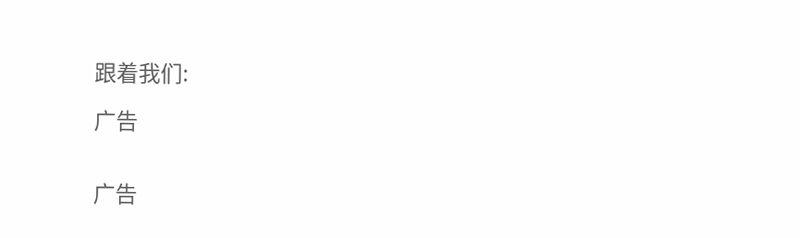跟着我们:

广告


广告